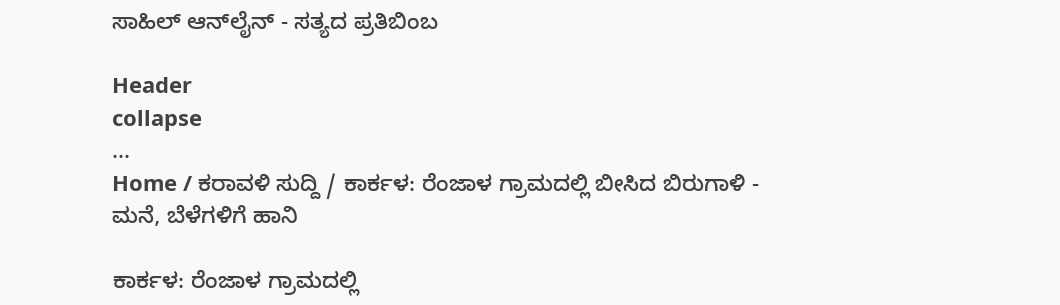ಸಾಹಿಲ್ ಆನ್‌ಲೈನ್ - ಸತ್ಯದ ಪ್ರತಿಬಿಂಬ

Header
collapse
...
Home / ಕರಾವಳಿ ಸುದ್ದಿ / ಕಾರ್ಕಳ: ರೆಂಜಾಳ ಗ್ರಾಮದಲ್ಲಿ ಬೀಸಿದ ಬಿರುಗಾಳಿ - ಮನೆ, ಬೆಳೆಗಳಿಗೆ ಹಾನಿ

ಕಾರ್ಕಳ: ರೆಂಜಾಳ ಗ್ರಾಮದಲ್ಲಿ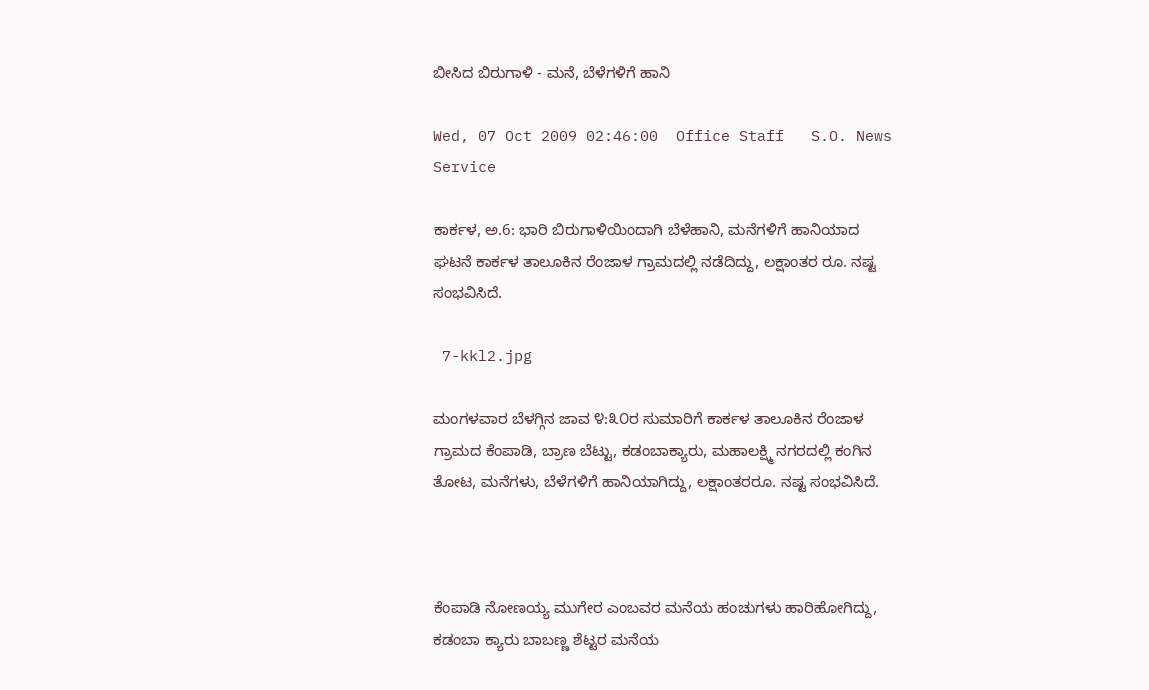ಬೀಸಿದ ಬಿರುಗಾಳಿ - ಮನೆ, ಬೆಳೆಗಳಿಗೆ ಹಾನಿ

Wed, 07 Oct 2009 02:46:00  Office Staff   S.O. News Service

ಕಾರ್ಕಳ, ಅ.6: ಭಾರಿ ಬಿರುಗಾಳಿಯಿಂದಾಗಿ ಬೆಳೆಹಾನಿ, ಮನೆಗಳಿಗೆ ಹಾನಿಯಾದ ಘಟನೆ ಕಾರ್ಕಳ ತಾಲೂಕಿನ ರೆಂಜಾಳ ಗ್ರಾಮದಲ್ಲಿ ನಡೆದಿದ್ದು, ಲಕ್ಷಾಂತರ ರೂ. ನಷ್ಟ ಸಂಭವಿಸಿದೆ.

 7-kkl2.jpg

ಮಂಗಳವಾರ ಬೆಳಗ್ಗಿನ ಜಾವ ೪:೩೦ರ ಸುಮಾರಿಗೆ ಕಾರ್ಕಳ ತಾಲೂಕಿನ ರೆಂಜಾಳ ಗ್ರಾಮದ ಕೆಂಪಾಡಿ, ಬ್ರಾಣ ಬೆಟ್ಟು, ಕಡಂಬಾಕ್ಯಾರು, ಮಹಾಲಕ್ಷ್ಮಿ ನಗರದಲ್ಲಿ ಕಂಗಿನ ತೋಟ, ಮನೆಗಳು, ಬೆಳೆಗಳಿಗೆ ಹಾನಿಯಾಗಿದ್ದು, ಲಕ್ಷಾಂತರರೂ. ನಷ್ಟ ಸಂಭವಿಸಿದೆ.



ಕೆಂಪಾಡಿ ನೋಣಯ್ಯ ಮುಗೇರ ಎಂಬವರ ಮನೆಯ ಹಂಚುಗಳು ಹಾರಿಹೋಗಿದ್ದು, ಕಡಂಬಾ ಕ್ಯಾರು ಬಾಬಣ್ಣ ಶೆಟ್ಟರ ಮನೆಯ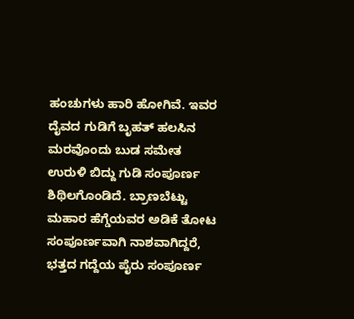ಹಂಚುಗಳು ಹಾರಿ ಹೋಗಿವೆ. ಇವರ ದೈವದ ಗುಡಿಗೆ ಬೃಹತ್ ಹಲಸಿನ ಮರವೊಂದು ಬುಡ ಸಮೇತ ಉರುಳಿ ಬಿದ್ದು ಗುಡಿ ಸಂಪೂರ್ಣ ಶಿಥಿಲಗೊಂಡಿದೆ. ಬ್ರಾಣಬೆಟ್ಟು ಮಹಾರ ಹೆಗ್ಡೆಯವರ ಅಡಿಕೆ ತೋಟ ಸಂಪೂರ್ಣವಾಗಿ ನಾಶವಾಗಿದ್ದರೆ, ಭತ್ತದ ಗದ್ದೆಯ ಪೈರು ಸಂಪೂರ್ಣ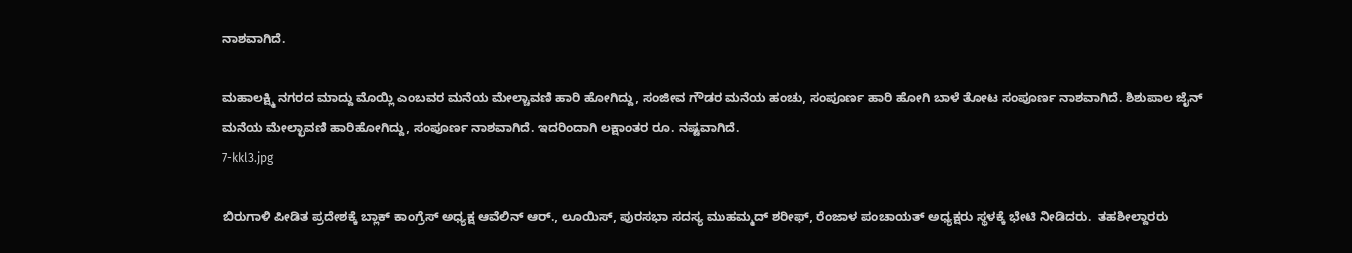ನಾಶವಾಗಿದೆ.

ಮಹಾಲಕ್ಷ್ಮಿ ನಗರದ ಮಾದ್ದು ಮೊಯ್ಲಿ ಎಂಬವರ ಮನೆಯ ಮೇಲ್ಚಾವಣಿ ಹಾರಿ ಹೋಗಿದ್ದು, ಸಂಜೀವ ಗೌಡರ ಮನೆಯ ಹಂಚು, ಸಂಪೂರ್ಣ ಹಾರಿ ಹೋಗಿ ಬಾಳೆ ತೋಟ ಸಂಪೂರ್ಣ ನಾಶವಾಗಿದೆ. ಶಿಶುಪಾಲ ಜೈನ್ ಮನೆಯ ಮೇಲ್ಛಾವಣಿ ಹಾರಿಹೋಗಿದ್ದು, ಸಂಪೂರ್ಣ ನಾಶವಾಗಿದೆ. ಇದರಿಂದಾಗಿ ಲಕ್ಷಾಂತರ ರೂ. ನಷ್ಟವಾಗಿದೆ.
7-kkl3.jpg

ಬಿರುಗಾಳಿ ಪೀಡಿತ ಪ್ರದೇಶಕ್ಕೆ ಬ್ಲಾಕ್ ಕಾಂಗ್ರೆಸ್ ಅಧ್ಯಕ್ಷ ಆವೆಲಿನ್ ಆರ್., ಲೂಯಿಸ್, ಪುರಸಭಾ ಸದಸ್ಯ ಮುಹಮ್ಮದ್ ಶರೀಫ್, ರೆಂಜಾಳ ಪಂಚಾಯತ್ ಅಧ್ಯಕ್ಷರು ಸ್ಥಳಕ್ಕೆ ಭೇಟಿ ನೀಡಿದರು.  ತಹಶೀಲ್ದಾರರು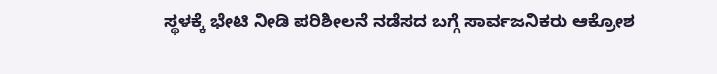ಸ್ಥಳಕ್ಕೆ ಭೇಟಿ ನೀಡಿ ಪರಿಶೀಲನೆ ನಡೆಸದ ಬಗ್ಗೆ ಸಾರ್ವಜನಿಕರು ಆಕ್ರೋಶ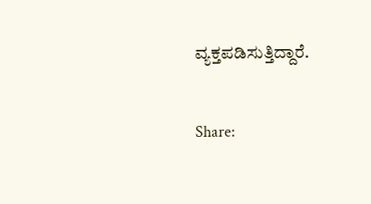ವ್ಯಕ್ತಪಡಿಸುತ್ತಿದ್ದಾರೆ.


Share: